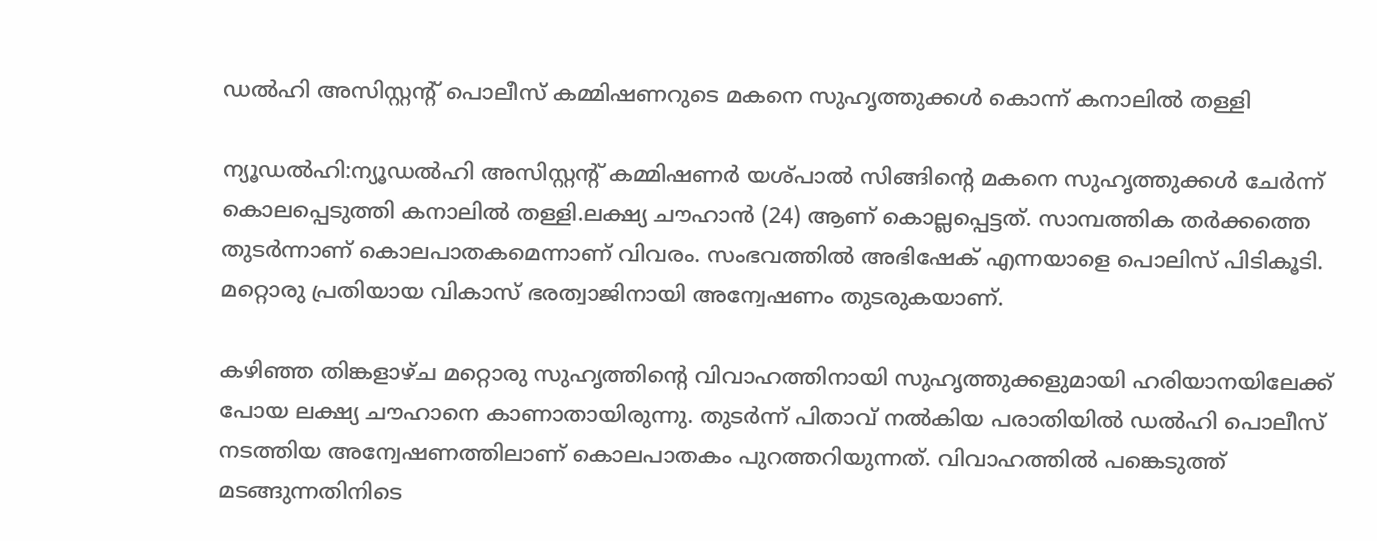ഡൽഹി അസിസ്റ്റൻ്റ് പൊലീസ് കമ്മിഷണറുടെ മകനെ സുഹൃത്തുക്കൾ കൊന്ന് കനാലിൽ തള്ളി

ന്യൂഡൽഹി:ന്യൂഡല്‍ഹി അസിസ്റ്റന്റ് കമ്മിഷണർ യശ്‌പാല്‍ സിങ്ങിന്റെ മകനെ സുഹൃത്തുക്കള്‍ ചേർന്ന് കൊലപ്പെടുത്തി കനാലില്‍ തള്ളി.ലക്ഷ്യ ചൗഹാൻ (24) ആണ് കൊല്ലപ്പെട്ടത്. സാമ്പത്തിക തർക്കത്തെ തുടർന്നാണ് കൊലപാതകമെന്നാണ് വിവരം. സംഭവത്തില്‍ അഭിഷേക് എന്നയാളെ പൊലിസ് പിടികൂടി. മറ്റൊരു പ്രതിയായ വികാസ് ഭരത്വാജിനായി അന്വേഷണം തുടരുകയാണ്.

കഴിഞ്ഞ തിങ്കളാഴ്ച മറ്റൊരു സുഹൃത്തിന്റെ വിവാഹത്തിനായി സുഹൃത്തുക്കളുമായി ഹരിയാനയിലേക്ക് പോയ ലക്ഷ്യ ചൗഹാനെ കാണാതായിരുന്നു. തുടർന്ന് പിതാവ് നല്‍കിയ പരാതിയില്‍ ഡല്‍ഹി പൊലീസ് നടത്തിയ അന്വേഷണത്തിലാണ് കൊലപാതകം പുറത്തറിയുന്നത്. വിവാഹത്തില്‍ പങ്കെടുത്ത് മടങ്ങുന്നതിനിടെ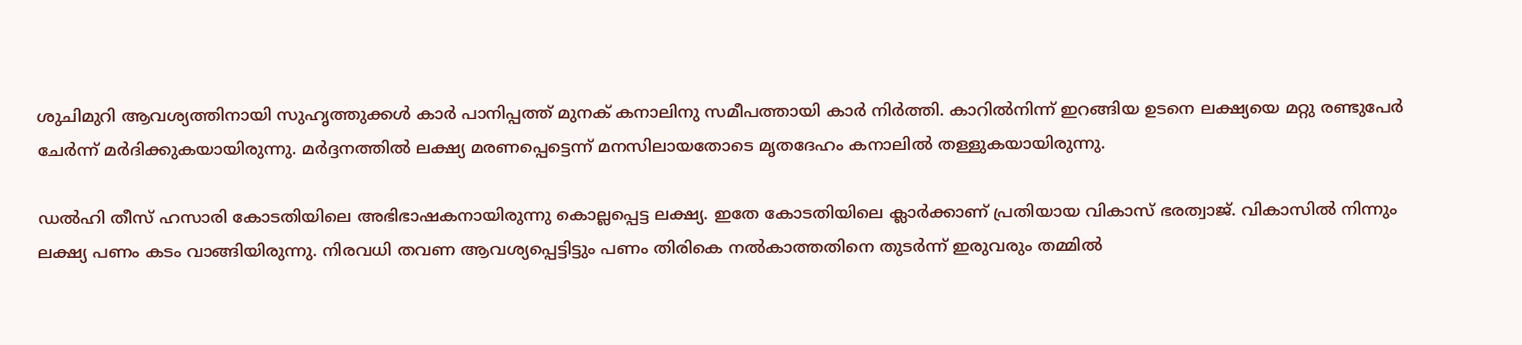ശുചിമുറി ആവശ്യത്തിനായി സുഹൃത്തുക്കള്‍ കാര്‍ പാനിപ്പത്ത് മുനക് കനാലിനു സമീപത്തായി കാര്‍ നിര്‍ത്തി. കാറില്‍നിന്ന് ഇറങ്ങിയ ഉടനെ ലക്ഷ്യയെ മറ്റു രണ്ടുപേര്‍ ചേര്‍ന്ന് മര്‍ദിക്കുകയായിരുന്നു. മർദ്ദനത്തില്‍ ലക്ഷ്യ മരണപ്പെട്ടെന്ന് മനസിലായതോടെ മൃതദേഹം കനാലില്‍ തള്ളുകയായിരുന്നു.

ഡല്‍ഹി തീസ് ഹസാരി കോടതിയിലെ അഭിഭാഷകനായിരുന്നു കൊല്ലപ്പെട്ട ലക്ഷ്യ. ഇതേ കോടതിയിലെ ക്ലാർക്കാണ് പ്രതിയായ വികാസ് ഭരത്വാജ്. വികാസില്‍ നിന്നും ലക്ഷ്യ പണം കടം വാങ്ങിയിരുന്നു. നിരവധി തവണ ആവശ്യപ്പെട്ടിട്ടും പണം തിരികെ നല്‍കാത്തതിനെ തുടർന്ന് ഇരുവരും തമ്മില്‍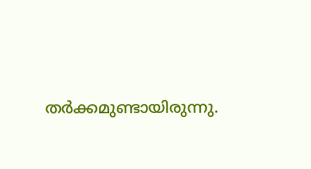തർക്കമുണ്ടായിരുന്നു.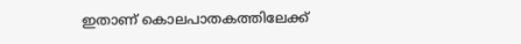ഇതാണ് കൊലപാതകത്തിലേക്ക്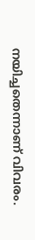നയിച്ചതെന്നാണ് വിവരം.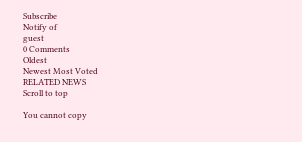Subscribe
Notify of
guest
0 Comments
Oldest
Newest Most Voted
RELATED NEWS
Scroll to top

You cannot copy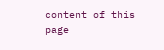content of this page